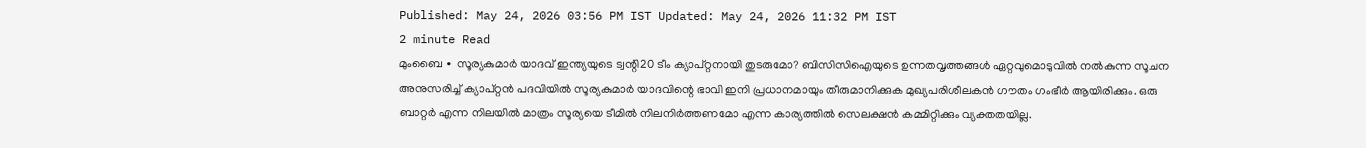Published: May 24, 2026 03:56 PM IST Updated: May 24, 2026 11:32 PM IST
2 minute Read
മുംബൈ ∙ സൂര്യകുമാർ യാദവ് ഇന്ത്യയുടെ ട്വന്റി20 ടീം ക്യാപ്റ്റനായി തുടരുമോ? ബിസിസിഐയുടെ ഉന്നതവൃത്തങ്ങൾ ഏറ്റവുമൊടുവിൽ നൽകുന്ന സൂചന അനുസരിച്ച് ക്യാപ്റ്റൻ പദവിയിൽ സൂര്യകുമാർ യാദവിന്റെ ഭാവി ഇനി പ്രധാനമായും തീരുമാനിക്കുക മുഖ്യപരിശീലകൻ ഗൗതം ഗംഭീർ ആയിരിക്കും. ഒരു ബാറ്റർ എന്ന നിലയിൽ മാത്രം സൂര്യയെ ടീമിൽ നിലനിർത്തണമോ എന്ന കാര്യത്തിൽ സെലക്ഷൻ കമ്മിറ്റിക്കും വ്യക്തതയില്ല.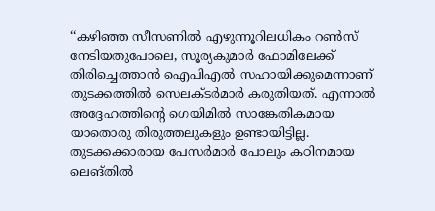‘‘കഴിഞ്ഞ സീസണിൽ എഴുന്നൂറിലധികം റൺസ് നേടിയതുപോലെ, സൂര്യകുമാർ ഫോമിലേക്ക് തിരിച്ചെത്താൻ ഐപിഎൽ സഹായിക്കുമെന്നാണ് തുടക്കത്തിൽ സെലക്ടർമാർ കരുതിയത്. എന്നാൽ അദ്ദേഹത്തിന്റെ ഗെയിമിൽ സാങ്കേതികമായ യാതൊരു തിരുത്തലുകളും ഉണ്ടായിട്ടില്ല. തുടക്കക്കാരായ പേസർമാർ പോലും കഠിനമായ ലെങ്തിൽ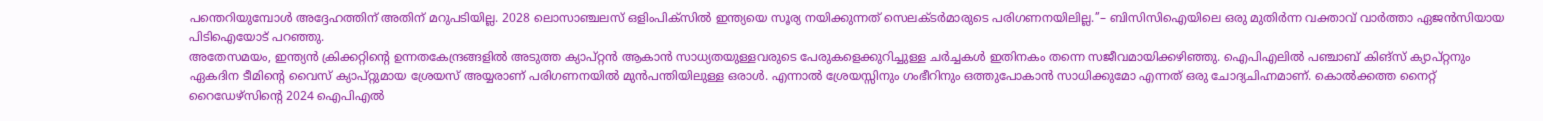പന്തെറിയുമ്പോൾ അദ്ദേഹത്തിന് അതിന് മറുപടിയില്ല. 2028 ലൊസാഞ്ചലസ് ഒളിംപിക്സിൽ ഇന്ത്യയെ സൂര്യ നയിക്കുന്നത് സെലക്ടർമാരുടെ പരിഗണനയിലില്ല.’’– ബിസിസിഐയിലെ ഒരു മുതിർന്ന വക്താവ് വാർത്താ ഏജൻസിയായ പിടിഐയോട് പറഞ്ഞു.
അതേസമയം, ഇന്ത്യൻ ക്രിക്കറ്റിന്റെ ഉന്നതകേന്ദ്രങ്ങളിൽ അടുത്ത ക്യാപ്റ്റൻ ആകാൻ സാധ്യതയുള്ളവരുടെ പേരുകളെക്കുറിച്ചുള്ള ചർച്ചകൾ ഇതിനകം തന്നെ സജീവമായിക്കഴിഞ്ഞു. ഐപിഎലിൽ പഞ്ചാബ് കിങ്സ് ക്യാപ്റ്റനും ഏകദിന ടീമിന്റെ വൈസ് ക്യാപ്റ്റുമായ ശ്രേയസ് അയ്യരാണ് പരിഗണനയിൽ മുൻപന്തിയിലുള്ള ഒരാൾ. എന്നാൽ ശ്രേയസ്സിനും ഗംഭീറിനും ഒത്തുപോകാൻ സാധിക്കുമോ എന്നത് ഒരു ചോദ്യചിഹ്നമാണ്. കൊൽക്കത്ത നൈറ്റ് റൈഡേഴ്സിന്റെ 2024 ഐപിഎൽ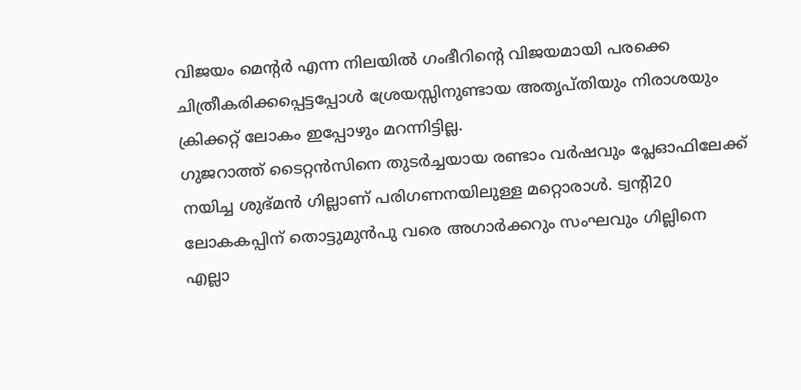വിജയം മെന്റർ എന്ന നിലയിൽ ഗംഭീറിന്റെ വിജയമായി പരക്കെ ചിത്രീകരിക്കപ്പെട്ടപ്പോൾ ശ്രേയസ്സിനുണ്ടായ അതൃപ്തിയും നിരാശയും ക്രിക്കറ്റ് ലോകം ഇപ്പോഴും മറന്നിട്ടില്ല.
ഗുജറാത്ത് ടൈറ്റൻസിനെ തുടർച്ചയായ രണ്ടാം വർഷവും പ്ലേഓഫിലേക്ക് നയിച്ച ശുഭ്മൻ ഗില്ലാണ് പരിഗണനയിലുള്ള മറ്റൊരാൾ. ട്വന്റി20 ലോകകപ്പിന് തൊട്ടുമുൻപു വരെ അഗാർക്കറും സംഘവും ഗില്ലിനെ എല്ലാ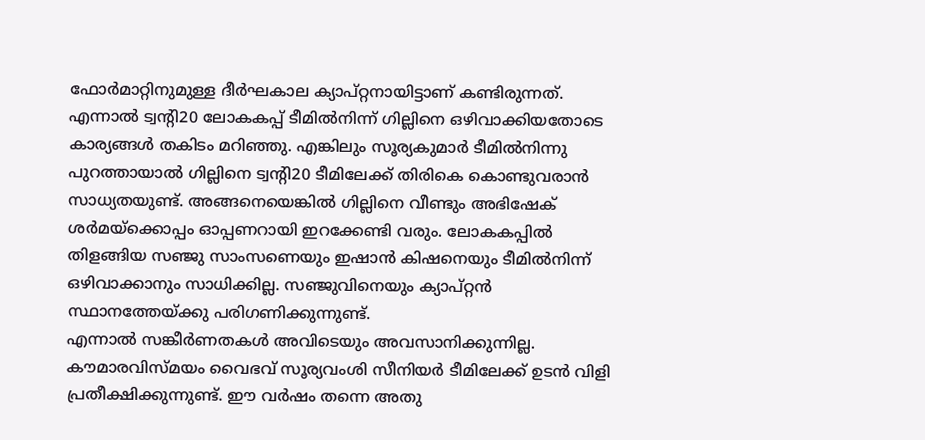ഫോർമാറ്റിനുമുള്ള ദീർഘകാല ക്യാപ്റ്റനായിട്ടാണ് കണ്ടിരുന്നത്. എന്നാൽ ട്വന്റി20 ലോകകപ്പ് ടീമിൽനിന്ന് ഗില്ലിനെ ഒഴിവാക്കിയതോടെ കാര്യങ്ങൾ തകിടം മറിഞ്ഞു. എങ്കിലും സൂര്യകുമാർ ടീമിൽനിന്നു പുറത്തായാൽ ഗില്ലിനെ ട്വന്റി20 ടീമിലേക്ക് തിരികെ കൊണ്ടുവരാൻ സാധ്യതയുണ്ട്. അങ്ങനെയെങ്കിൽ ഗില്ലിനെ വീണ്ടും അഭിഷേക് ശർമയ്ക്കൊപ്പം ഓപ്പണറായി ഇറക്കേണ്ടി വരും. ലോകകപ്പിൽ തിളങ്ങിയ സഞ്ജു സാംസണെയും ഇഷാൻ കിഷനെയും ടീമിൽനിന്ന് ഒഴിവാക്കാനും സാധിക്കില്ല. സഞ്ജുവിനെയും ക്യാപ്റ്റൻ സ്ഥാനത്തേയ്ക്കു പരിഗണിക്കുന്നുണ്ട്.
എന്നാൽ സങ്കീർണതകൾ അവിടെയും അവസാനിക്കുന്നില്ല. കൗമാരവിസ്മയം വൈഭവ് സൂര്യവംശി സീനിയർ ടീമിലേക്ക് ഉടൻ വിളി പ്രതീക്ഷിക്കുന്നുണ്ട്. ഈ വർഷം തന്നെ അതു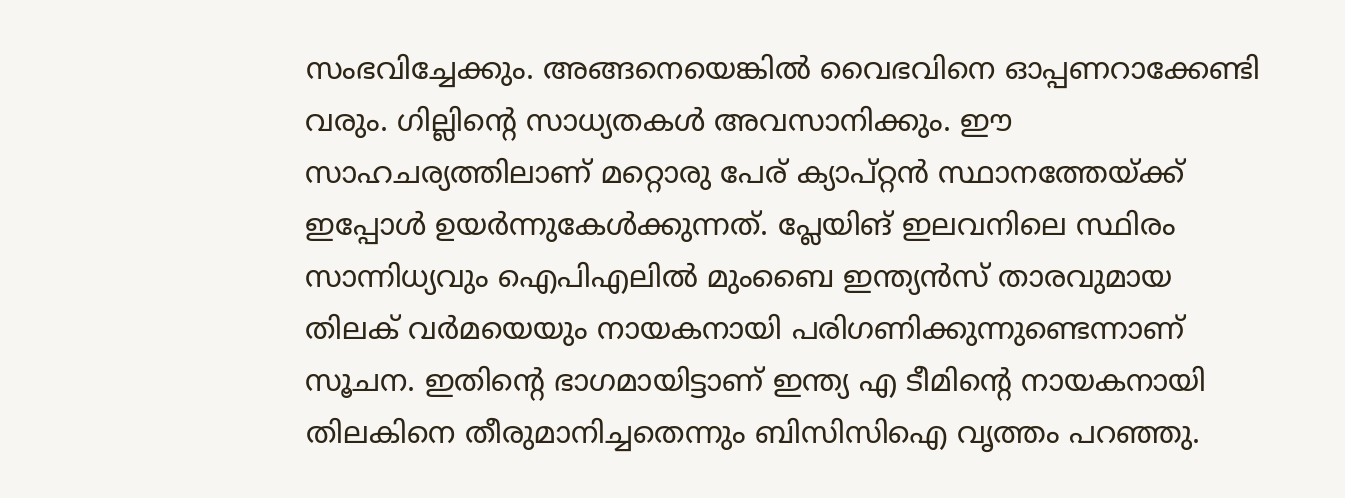സംഭവിച്ചേക്കും. അങ്ങനെയെങ്കിൽ വൈഭവിനെ ഓപ്പണറാക്കേണ്ടി വരും. ഗില്ലിന്റെ സാധ്യതകൾ അവസാനിക്കും. ഈ സാഹചര്യത്തിലാണ് മറ്റൊരു പേര് ക്യാപ്റ്റൻ സ്ഥാനത്തേയ്ക്ക് ഇപ്പോൾ ഉയർന്നുകേൾക്കുന്നത്. പ്ലേയിങ് ഇലവനിലെ സ്ഥിരം സാന്നിധ്യവും ഐപിഎലിൽ മുംബൈ ഇന്ത്യൻസ് താരവുമായ തിലക് വർമയെയും നായകനായി പരിഗണിക്കുന്നുണ്ടെന്നാണ് സൂചന. ഇതിന്റെ ഭാഗമായിട്ടാണ് ഇന്ത്യ എ ടീമിന്റെ നായകനായി തിലകിനെ തീരുമാനിച്ചതെന്നും ബിസിസിഐ വൃത്തം പറഞ്ഞു.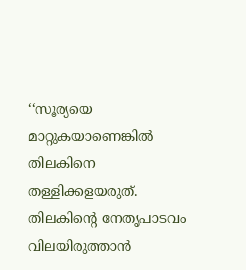‘‘സൂര്യയെ മാറ്റുകയാണെങ്കിൽ തിലകിനെ തള്ളിക്കളയരുത്. തിലകിന്റെ നേതൃപാടവം വിലയിരുത്താൻ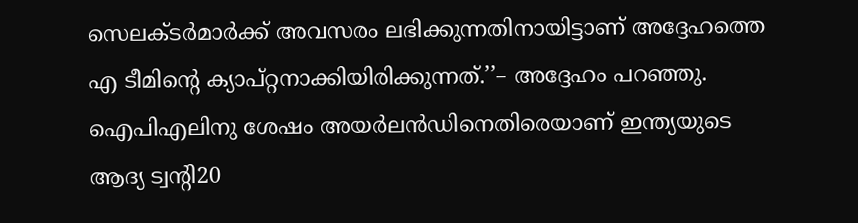സെലക്ടർമാർക്ക് അവസരം ലഭിക്കുന്നതിനായിട്ടാണ് അദ്ദേഹത്തെ എ ടീമിന്റെ ക്യാപ്റ്റനാക്കിയിരിക്കുന്നത്.’’– അദ്ദേഹം പറഞ്ഞു. ഐപിഎലിനു ശേഷം അയർലൻഡിനെതിരെയാണ് ഇന്ത്യയുടെ ആദ്യ ട്വന്റി20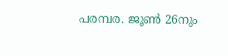പരമ്പര. ജൂൺ 26നും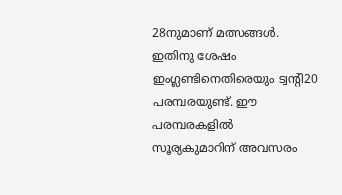28നുമാണ് മത്സങ്ങൾ. ഇതിനു ശേഷം ഇംഗ്ലണ്ടിനെതിരെയും ട്വന്റി20 പരമ്പരയുണ്ട്. ഈ പരമ്പരകളിൽ സൂര്യകുമാറിന് അവസരം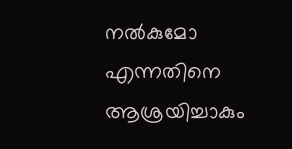നൽകുമോ എന്നതിനെ ആശ്രയിച്ചാകും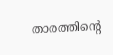താരത്തിന്റെ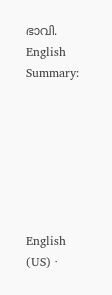ഭാവി.
English Summary:







English (US) ·